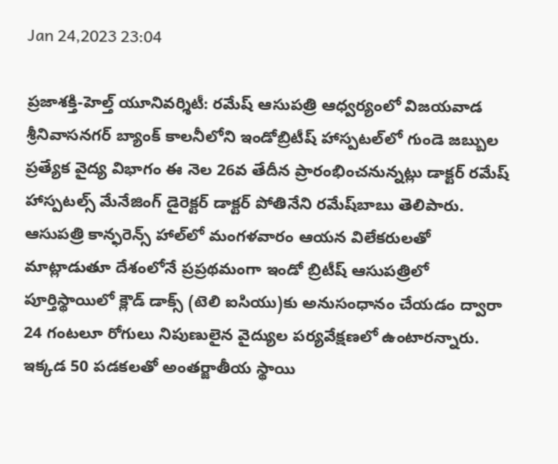Jan 24,2023 23:04

ప్రజాశక్తి-హెల్త్‌ యూనివర్శిటీ: రమేష్‌ ఆసుపత్రి ఆధ్వర్యంలో విజయవాడ శ్రీనివాసనగర్‌ బ్యాంక్‌ కాలనీలోని ఇండోబ్రిటీష్‌ హాస్పటల్‌లో గుండె జబ్బుల ప్రత్యేక వైద్య విభాగం ఈ నెల 26వ తేదీన ప్రారంభించనున్నట్లు డాక్టర్‌ రమేష్‌ హాస్పటల్స్‌ మేనేజింగ్‌ డైరెక్టర్‌ డాక్టర్‌ పోతినేని రమేష్‌బాబు తెలిపారు. ఆసుపత్రి కాన్ఫరెన్స్‌ హాల్‌లో మంగళవారం ఆయన విలేకరులతో మాట్లాడుతూ దేశంలోనే ప్రప్రథమంగా ఇండో బ్రిటీష్‌ ఆసుపత్రిలో పూర్తిస్థాయిలో క్లౌడ్‌ డాక్స్‌ (టెలి ఐసియు)కు అనుసంధానం చేయడం ద్వారా 24 గంటలూ రోగులు నిపుణులైన వైద్యుల పర్యవేక్షణలో ఉంటారన్నారు. ఇక్కడ 50 పడకలతో అంతర్జాతీయ స్థాయి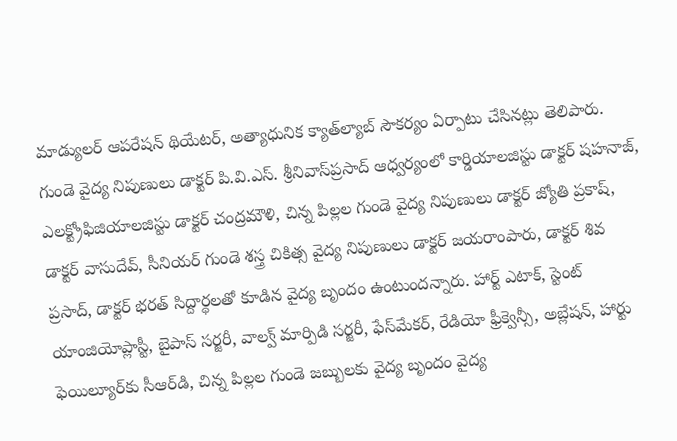మాడ్యులర్‌ ఆపరేషన్‌ థియేటర్‌, అత్యాధునిక క్యాత్‌ల్యాబ్‌ సౌకర్యం ఏర్పాటు చేసినట్లు తెలిపారు. గుండె వైద్య నిపుణులు డాక్టర్‌ పి.వి.ఎస్‌. శ్రీనివాస్‌ప్రసాద్‌ ఆధ్వర్యంలో కార్డియాలజిస్టు డాక్టర్‌ షహనాజ్‌, ఎలక్ట్రోఫిజియాలజిస్టు డాక్టర్‌ చంద్రమౌళి, చిన్న పిల్లల గుండె వైద్య నిపుణులు డాక్టర్‌ జ్యోతి ప్రకాష్‌, డాక్టర్‌ వాసుదేవ్‌, సీనియర్‌ గుండె శస్త్ర చికిత్స వైద్య నిపుణులు డాక్టర్‌ జయరాంపారు, డాక్టర్‌ శివ ప్రసాద్‌, డాక్టర్‌ భరత్‌ సిద్దార్థలతో కూడిన వైద్య బృందం ఉంటుందన్నారు. హార్ట్‌ ఎటాక్‌, స్టెంట్‌ యాంజియోప్లాస్టీ, బైపాస్‌ సర్జరీ, వాల్వ్‌ మార్పిడి సర్జరీ, ఫేస్‌మేకర్‌, రేడియో ఫ్రీక్వెన్సీ, అబ్లేషన్‌, హార్టు ఫెయిల్యూర్‌కు సీఆర్‌డి, చిన్న పిల్లల గుండె జబ్బులకు వైద్య బృందం వైద్య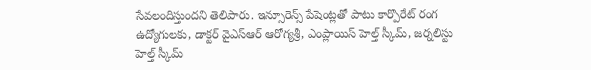సేవలందిస్తుందని తెలిపారు. ఇన్సూరెన్స్‌ పేషెంట్లతో పాటు కార్పొరేట్‌ రంగ ఉద్యోగులకు, డాక్టర్‌ వైఎస్‌ఆర్‌ ఆరోగ్యశ్రీ, ఎంప్లాయిస్‌ హెల్త్‌ స్కీమ్‌, జర్నలిస్టు హెల్త్‌ స్కీమ్‌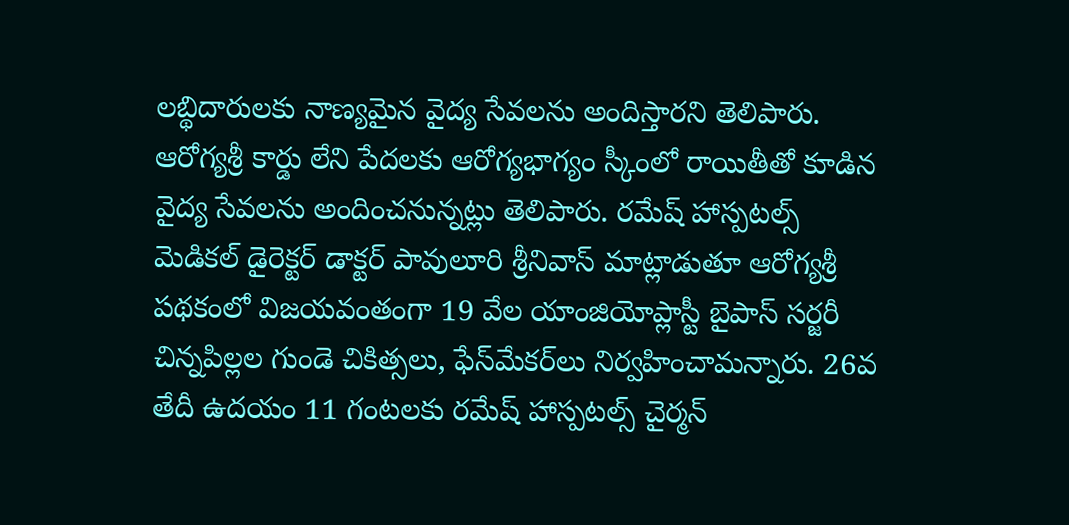లబ్థిదారులకు నాణ్యమైన వైద్య సేవలను అందిస్తారని తెలిపారు. ఆరోగ్యశ్రీ కార్డు లేని పేదలకు ఆరోగ్యభాగ్యం స్కీంలో రాయితీతో కూడిన వైద్య సేవలను అందించనున్నట్లు తెలిపారు. రమేష్‌ హాస్పటల్స్‌ మెడికల్‌ డైరెక్టర్‌ డాక్టర్‌ పావులూరి శ్రీనివాస్‌ మాట్లాడుతూ ఆరోగ్యశ్రీ పథకంలో విజయవంతంగా 19 వేల యాంజియోప్లాస్టీ బైపాస్‌ సర్జరీ చిన్నపిల్లల గుండె చికిత్సలు, ఫేస్‌మేకర్‌లు నిర్వహించామన్నారు. 26వ తేదీ ఉదయం 11 గంటలకు రమేష్‌ హాస్పటల్స్‌ చైర్మన్‌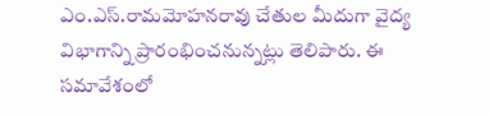ఎం.ఎస్‌.రామమోహనరావు చేతుల మీదుగా వైద్య విభాగాన్ని ప్రారంభించనున్నట్లు తెలిపారు. ఈ సమావేశంలో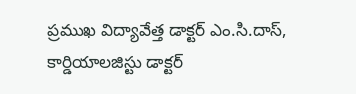ప్రముఖ విద్యావేత్త డాక్టర్‌ ఎం.సి.దాస్‌, కార్డియాలజిస్టు డాక్టర్‌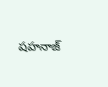షహనాజ్‌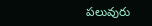పలువురు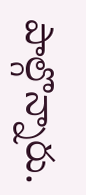పాల్గొన్నారు.